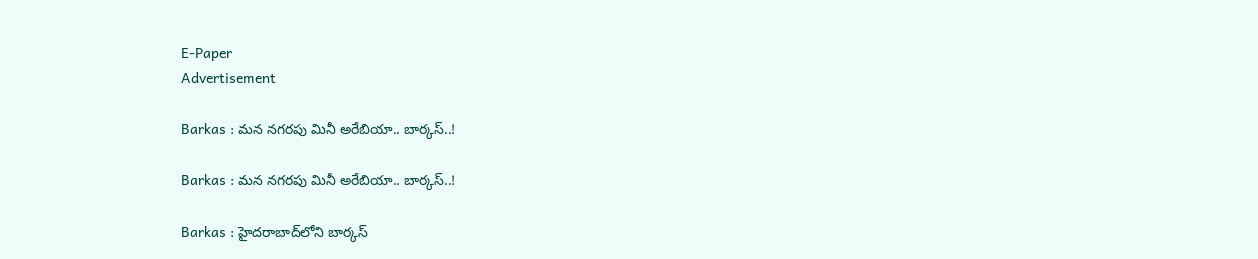E-Paper
Advertisement

Barkas : మన నగరపు మినీ అరేబియా.. బార్కస్..!

Barkas : మన నగరపు మినీ అరేబియా.. బార్కస్..!

Barkas : హైదరాబాద్‌లోని బార్కస్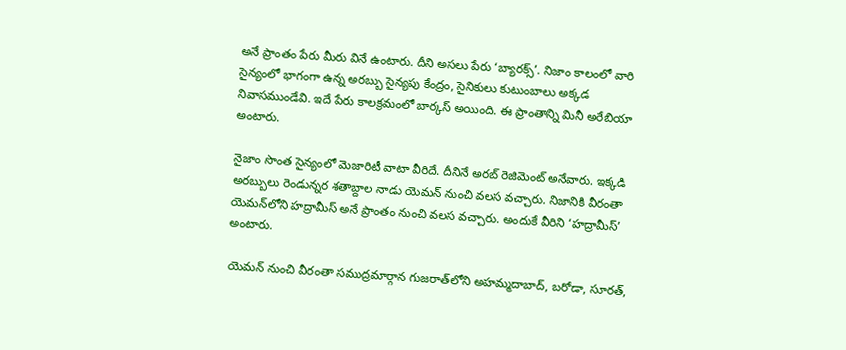అనే ప్రాంతం పేరు మీరు వినే ఉంటారు. దీని అసలు పేరు ‘బ్యారక్స్’. నిజాం కాలంలో వారి సైన్యంలో భాగంగా ఉన్న అరబ్బు సైన్యపు కేంద్రం, సైనికులు కుటుంబాలు అక్కడ నివాసముండేవి. ఇదే పేరు కాలక్రమంలో బార్కస్ అయింది. ఈ ప్రాంతాన్ని మినీ అరేబియా అంటారు.

నైజాం సొంత సైన్యంలో మెజారిటీ వాటా వీరిదే. దీనినే అరబ్‍ రెజిమెంట్‍ అనేవారు. ఇక్కడి అరబ్బులు రెండున్నర శతాబ్దాల నాడు యెమన్‍‌ నుంచి వలస వచ్చారు. నిజానికి వీరంతా యెమన్‍లోని హద్రామీస్‍ అనే ప్రాంతం నుంచి వలస వచ్చారు. అందుకే వీరిని ‘హద్రామీస్‍’ అంటారు.

యెమన్‍ నుంచి వీరంతా సముద్రమార్గాన గుజరాత్‍లోని అహమ్మదాబాద్‍, బరోడా, సూరత్‍,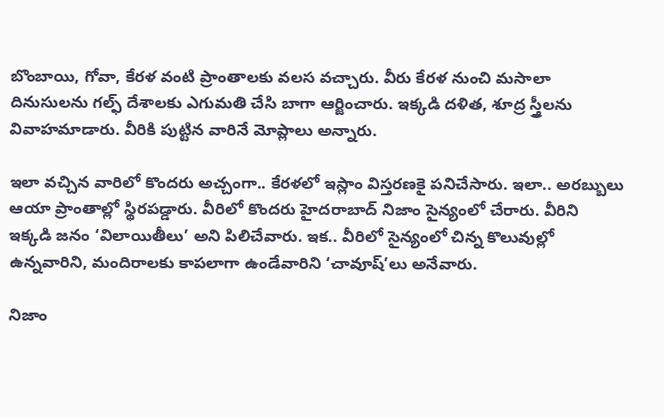బొంబాయి, గోవా, కేరళ వంటి ప్రాంతాలకు వలస వచ్చారు. వీరు కేరళ నుంచి మసాలా దినుసులను గల్ఫ్ దేశాలకు ఎగుమతి చేసి బాగా ఆర్జించారు. ఇక్కడి దళిత, శూద్ర స్త్రీలను వివాహమాడారు. వీరికి పుట్టిన వారినే మోప్లాలు అన్నారు.

ఇలా వచ్చిన వారిలో కొందరు అచ్చంగా.. కేరళలో ఇస్లాం విస్తరణకై పనిచేసారు. ఇలా.. అరబ్బులు ఆయా ప్రాంతాల్లో స్థిరపడ్డారు. వీరిలో కొందరు హైదరాబాద్ నిజాం సైన్యంలో చేరారు. వీరిని ఇక్కడి జనం ‘విలాయితీలు’ అని పిలిచేవారు. ఇక.. వీరిలో సైన్యంలో చిన్న కొలువుల్లో ఉన్నవారిని, మందిరాలకు కాపలాగా ఉండేవారిని ‘చావూష్’లు అనేవారు.

నిజాం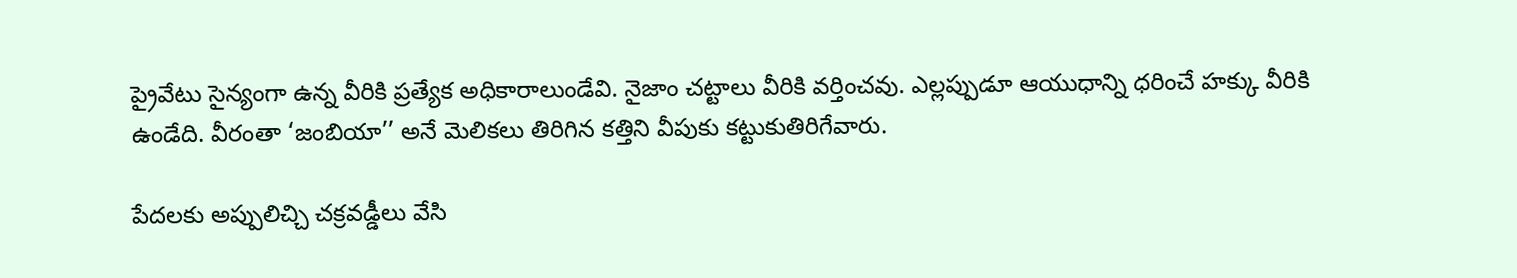ప్రైవేటు సైన్యంగా ఉన్న వీరికి ప్రత్యేక అధికారాలుండేవి. నైజాం చట్టాలు వీరికి వర్తించవు. ఎల్లప్పుడూ ఆయుధాన్ని ధరించే హక్కు వీరికి ఉండేది. వీరంతా ‘జంబియా’’ అనే మెలికలు తిరిగిన కత్తిని వీపుకు కట్టుకుతిరిగేవారు.

పేదలకు అప్పులిచ్చి చక్రవడ్డీలు వేసి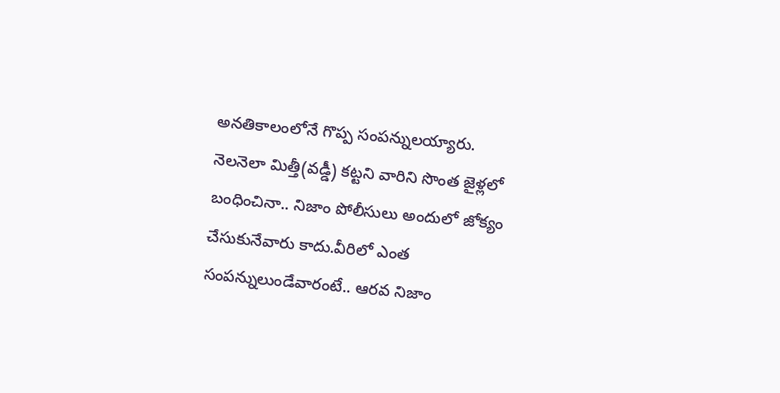అనతికాలంలోనే గొప్ప సంపన్నులయ్యారు. నెలనెలా మిత్తీ(వడ్డీ) కట్టని వారిని సొంత జైళ్లలో బంధించినా.. నిజాం పోలీసులు అందులో జోక్యం చేసుకునేవారు కాదు.వీరిలో ఎంత సంపన్నులుండేవారంటే.. ఆరవ నిజాం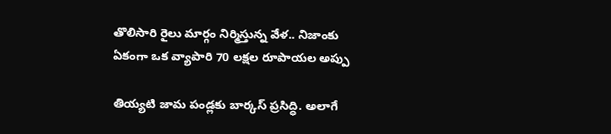తొలిసారి రైలు మార్గం నిర్మిస్తున్న వేళ.. నిజాంకు ఏకంగా ఒక వ్యాపారి 70 లక్షల రూపాయల అప్పు

తియ్యటి జామ పండ్లకు బార్కస్ ప్రసిద్ధి. అలాగే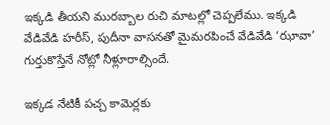ఇక్కడి తీయని మురబ్బాల రుచి మాటల్లో చెప్పలేము. ఇక్కడి వేడివేడి హరీస్‍, పుదీనా వాసనతో మైమరపించే వేడివేడి ‘ఝావా’ గుర్తుకొస్తేనే నోట్లో నీళ్లూరాల్సిందే.

ఇక్కడ నేటికీ పచ్చ కామెర్లకు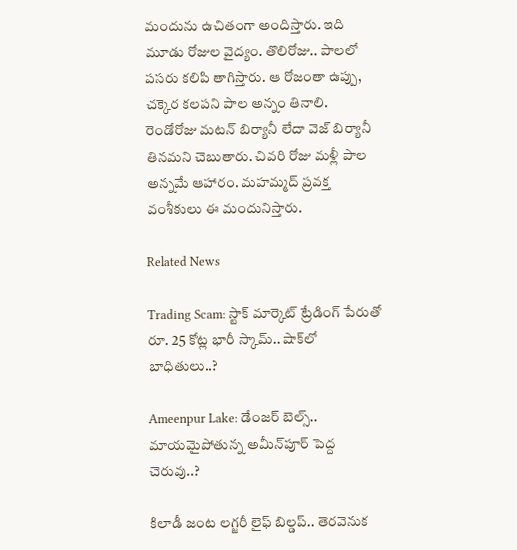మందును ఉచితంగా అందిస్తారు. ఇది మూడు రోజుల వైద్యం. తొలిరోజు.. పాలలో పసరు కలిపి తాగిస్తారు. ఆ రోజంతా ఉప్పు, చక్కెర కలపని పాల అన్నం తినాలి. రెండోరోజు మటన్ బిర్యానీ లేదా వెజ్ బిర్యానీ తినమని చెబుతారు. చివరి రోజు మళ్లీ పాల అన్నమే ఆహారం. మహమ్మద్ ప్రవక్త వంశీకులు ఈ మందునిస్తారు.

Related News

Trading Scam: స్టాక్ మార్కెట్ ట్రేడింగ్ పేరుతో రూ. 25 కోట్ల భారీ స్కామ్.. షాక్‌లో బాధితులు..?

Ameenpur Lake: డేంజర్ బెల్స్.. మాయమైపోతున్న అమీన్‌పూ‌ర్ పెద్ద చెరువు..?

కిలాడీ జంట లగ్జరీ లైఫ్ బిల్డప్.. తెరవెనుక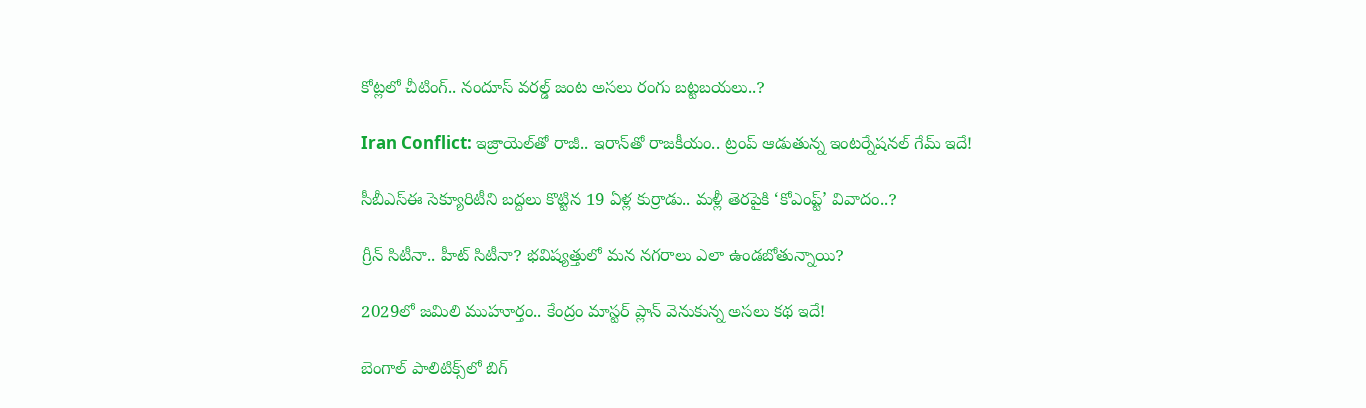కోట్లలో చీటింగ్.. నందూస్ వరల్డ్ జంట అసలు రంగు బట్టబయలు..?

Iran Conflict: ఇజ్రాయెల్‌తో రాజీ.. ఇరాన్‌తో రాజకీయం.. ట్రంప్ ఆడుతున్న ఇంటర్నేషనల్ గేమ్ ఇదే!

సీబీఎస్‌ఈ సెక్యూరిటీని బద్దలు కొట్టిన 19 ఏళ్ల కుర్రాడు.. మళ్లీ తెరపైకి ‘కోఎంప్ట్’ వివాదం..?

గ్రీన్ సిటీనా.. హీట్ సిటీనా? భవిష్యత్తులో మన నగరాలు ఎలా ఉండబోతున్నాయి?

2029లో జమిలి ముహూర్తం.. కేంద్రం మాస్టర్ ప్లాన్ వెనుకున్న అసలు కథ ఇదే!

బెంగాల్ పాలిటిక్స్‌లో బిగ్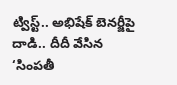ట్విస్ట్.. అభిషేక్ బెనర్జీపై దాడి.. దీదీ వేసిన ‘సింపతీ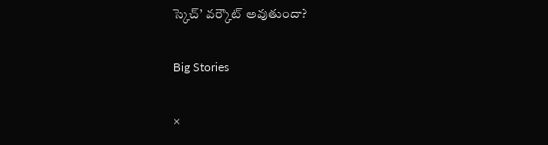స్కెచ్’ వర్కౌట్ అవుతుందా?

Big Stories

×